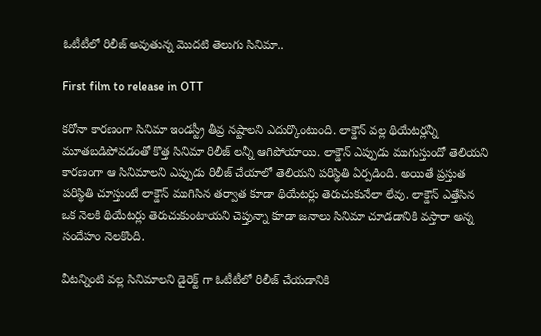ఓటీటీలో రిలీజ్ అవుతున్న మొదటి తెలుగు సినిమా..

First film to release in OTT

కరోనా కారణంగా సినిమా ఇండస్ట్రీ తీవ్ర నష్టాలని ఎదుర్కొంటుంది. లాక్డౌన్ వల్ల థియేటర్లన్నీ మూతబడిపోవడంతో కొత్త సినిమా రిలీజ్ లన్నీ ఆగిపోయాయి. లాక్డౌన్ ఎప్పుడు ముగుస్తుందో తెలియని కారణంగా ఆ సినిమాలని ఎప్పుడు రిలీజ్ చేయాలో తెలియని పరిస్థితి ఏర్పడింది. అయితే ప్రస్తుత పరిస్థితి చూస్తుంటే లాక్డౌన్ ముగిసిన తర్వాత కూడా థియేటర్లు తెరుచుకునేలా లేవు. లాక్డౌన్ ఎత్తేసిన ఒక నెలకి థియేటర్లు తెరుచుకుంటాయని చెప్తున్నా కూడా జనాలు సినిమా చూడడానికి వస్తారా అన్న సందేహం నెలకొంది.

వీటన్నింటి వల్ల సినిమాలని డైరెక్ట్ గా ఓటీటీలో రిలీజ్ చేయడానికి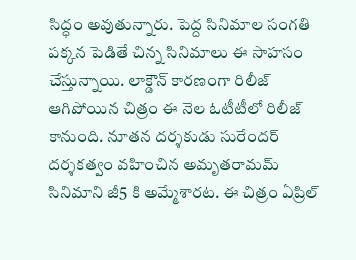సిద్ధం అవుతున్నారు. పెద్ద సినిమాల సంగతి పక్కన పెడితే చిన్న సినిమాలు ఈ సాహసం చేస్తున్నాయి. లాక్డౌన్ కారణంగా రిలీజ్ ఆగిపోయిన చిత్రం ఈ నెల ఓటీటీలో రిలీజ్ కానుంది. నూతన దర్శకుడు సురేందర్ దర్శకత్వం వహించిన అమృతరామమ్ సినిమాని జీ5 కి అమ్మేశారట. ఈ చిత్రం ఏప్రిల్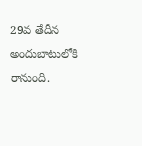29వ తేదీన అందుబాటులోకి రానుంది.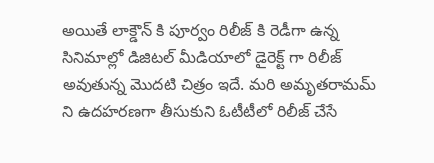అయితే లాక్డౌన్ కి పూర్వం రిలీజ్ కి రెడీగా ఉన్న సినిమాల్లో డిజిటల్ మీడియాలో డైరెక్ట్ గా రిలీజ్ అవుతున్న మొదటి చిత్రం ఇదే. మరి అమృతరామమ్ ని ఉదహరణగా తీసుకుని ఓటీటీలో రిలీజ్ చేసే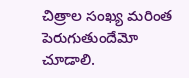చిత్రాల సంఖ్య మరింత పెరుగుతుందేమో చూడాలి.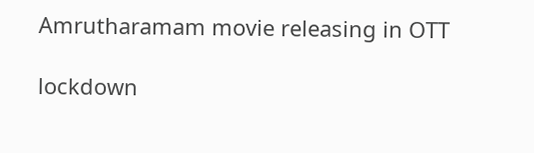Amrutharamam movie releasing in OTT

lockdown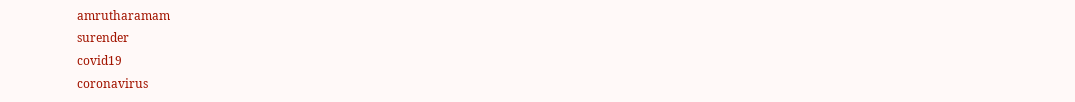amrutharamam
surender
covid19
coronavirus